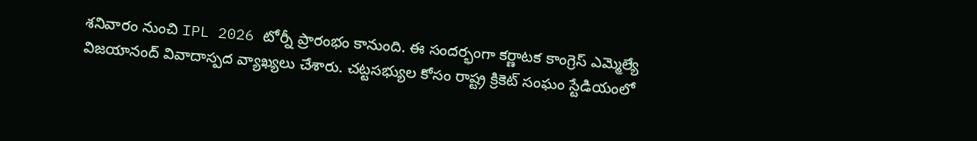శనివారం నుంచి IPL 2026 టోర్నీ ప్రారంభం కానుంది. ఈ సందర్భంగా కర్ణాటక కాంగ్రెస్ ఎమ్మెల్యే విజయానంద్ వివాదాస్పద వ్యాఖ్యలు చేశారు. చట్టసభ్యుల కోసం రాష్ట్ర క్రికెట్ సంఘం స్టేడియంలో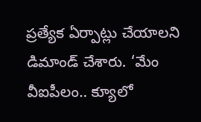ప్రత్యేక ఏర్పాట్లు చేయాలని డిమాండ్ చేశారు. ‘మేం వీఐపీలం.. క్యూలో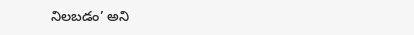నిలబడం’ అని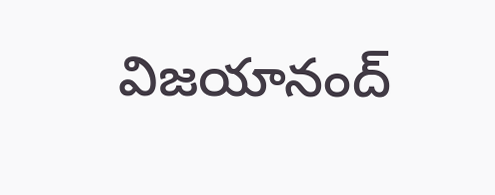విజయానంద్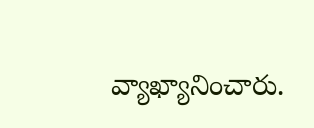వ్యాఖ్యానించారు.